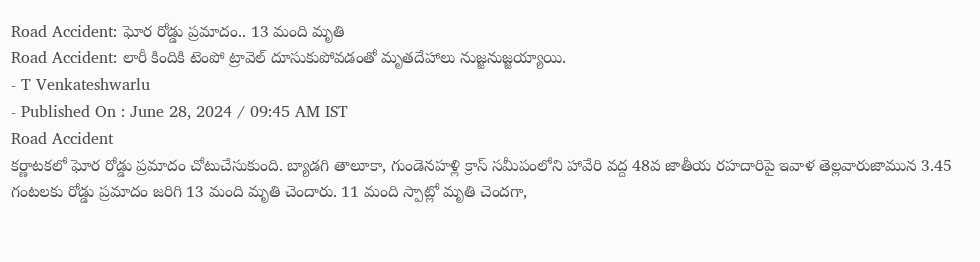Road Accident: ఘోర రోడ్డు ప్రమాదం.. 13 మంది మృతి
Road Accident: లారీ కిందికి టెంపో ట్రావెల్ దూసుకుపోవడంతో మృతదేహాలు నుజ్జనుజ్జయ్యాయి.
- T Venkateshwarlu
- Published On : June 28, 2024 / 09:45 AM IST
Road Accident
కర్ణాటకలో ఘోర రోడ్డు ప్రమాదం చోటుచేసుకుంది. బ్యాడగి తాలూకా, గుండెనహళ్లి క్రాస్ సమీపంలోని హావేరి వద్ద 48వ జాతీయ రహదారిపై ఇవాళ తెల్లవారుజామున 3.45 గంటలకు రోడ్డు ప్రమాదం జరిగి 13 మంది మృతి చెందారు. 11 మంది స్పాట్లో మృతి చెందగా,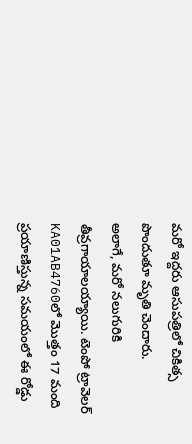మరో ఇద్దరు ఆసుపత్రిలో చికిత్స పొందుతూ మృతి చెందారు.
అలాగే, మరో నలుగురికి తీవ్రగాయాలయ్యాయి. టెంపో ట్రావెలర్ KA01AB4760లో మొత్తం 17 మంది ప్రయాణిస్తున్న సమయంలో ఈ రోడ్డు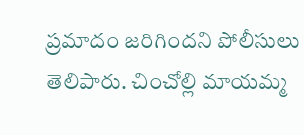ప్రమాదం జరిగిందని పోలీసులు తెలిపారు. చించోల్లి మాయమ్మ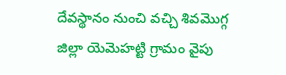దేవస్థానం నుంచి వచ్చి శివమొగ్గ జిల్లా యెమెహట్టి గ్రామం వైపు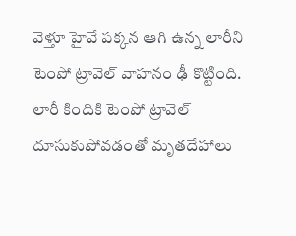వెళ్తూ హైవే పక్కన ఆగి ఉన్న లారీని టెంపో ట్రావెల్ వాహనం ఢీ కొట్టింది.
లారీ కిందికి టెంపో ట్రావెల్ దూసుకుపోవడంతో మృతదేహాలు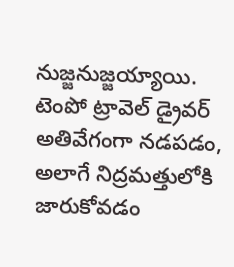నుజ్జనుజ్జయ్యాయి. టెంపో ట్రావెల్ డ్రైవర్ అతివేగంగా నడపడం, అలాగే నిద్రమత్తులోకి జారుకోవడం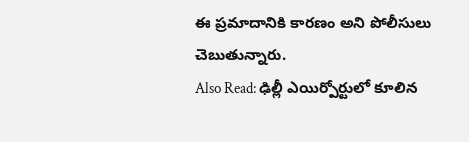ఈ ప్రమాదానికి కారణం అని పోలీసులు చెబుతున్నారు.
Also Read: ఢిల్లీ ఎయిర్పోర్టులో కూలిన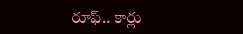రూఫ్.. కార్లు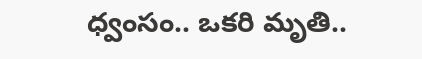ధ్వంసం.. ఒకరి మృతి..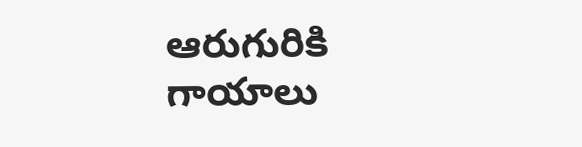ఆరుగురికి గాయాలు